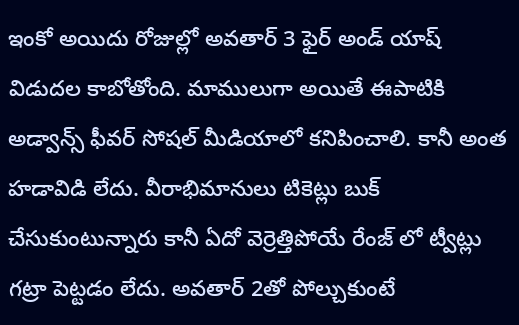ఇంకో అయిదు రోజుల్లో అవతార్ 3 ఫైర్ అండ్ యాష్ విడుదల కాబోతోంది. మాములుగా అయితే ఈపాటికి అడ్వాన్స్ ఫీవర్ సోషల్ మీడియాలో కనిపించాలి. కానీ అంత హడావిడి లేదు. వీరాభిమానులు టికెట్లు బుక్ చేసుకుంటున్నారు కానీ ఏదో వెర్రెత్తిపోయే రేంజ్ లో ట్వీట్లు గట్రా పెట్టడం లేదు. అవతార్ 2తో పోల్చుకుంటే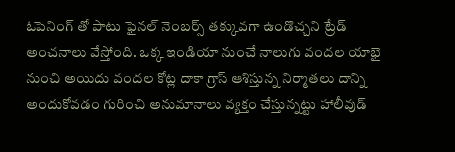ఓపెనింగ్ తో పాటు ఫైనల్ నెంబర్స్ తక్కువగా ఉండొచ్చని ట్రేడ్ అంచనాలు వేస్తోంది. ఒక్క ఇండియా నుంచే నాలుగు వందల యాభై నుంచి అయిదు వందల కోట్ల దాకా గ్రాస్ ఆశిస్తున్న నిర్మాతలు దాన్ని అందుకోవడం గురించి అనుమానాలు వ్యక్తం చేస్తున్నట్టు హాలీవుడ్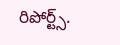రిపోర్ట్స్.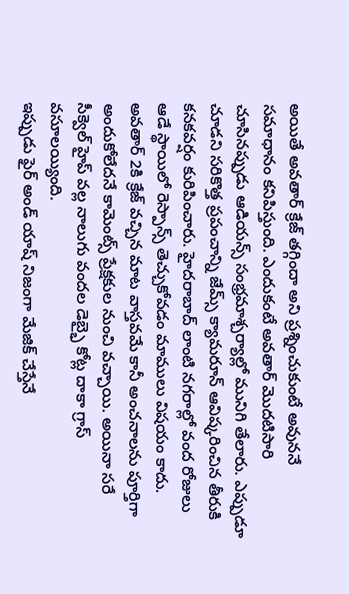అయితే అవతార్ క్రేజ్ తగ్గిందా అని ప్రశ్నించుకుంటే అవుననే సమాధానం కనిపిస్తుంది. ఎందుకంటే అవతార్ మొదటిసారి చూసినప్పుడు ఆడియన్స్ సంభ్రమాశ్చర్యాల్లో మునిగి తేలారు. ఎప్పుడూ చూడని సరికొత్త ప్రపంచాన్ని జేమ్స్ క్యామరూన్ ఆవిష్కరించిన తీరుకి కనకవర్షం కురిపించారు. హైదరాబాద్ లాంటి నగరాల్లో వంద రోజులు ఆడే స్థాయిలో రెస్పాన్స్ తెచ్చుకోవడం మాములు విషయం కాదు. అవతార్ 2కి క్రేజ్ వచ్చిన మాట వాస్తవమే కానీ అంచనాలను పూర్తిగా అందుకోలేదనే కామెంట్స్ ప్రేక్షకుల నుంచి వచ్చాయి. అయినా సరే సీక్వెల్ హైప్ వల్ల నాలుగు వందల డెబ్భై కోట్ల దాకా గ్రాస్ వసూలయ్యింది.
ఇప్పుడు ఫైర్ అండ్ యాష్ నిజంగా మేజిక్ చేస్తేనే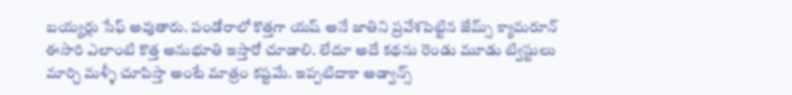బయ్యర్లు సేఫ్ అవుతారు. పండోరాలో కొత్తగా యష్ అనే జాతిని ప్రవేశపెట్టిన జేమ్స్ క్యామరూన్ ఈసారి ఎలాంటి కొత్త అనుభూతి ఇస్తారో చూడాలి. లేదూ అదే కథను రెండు మూడు ట్విస్టులు మార్చి మళ్ళీ చూపిస్తా అంటే మాత్రం కష్టమే. ఇప్పటిదాకా అడ్వాన్స్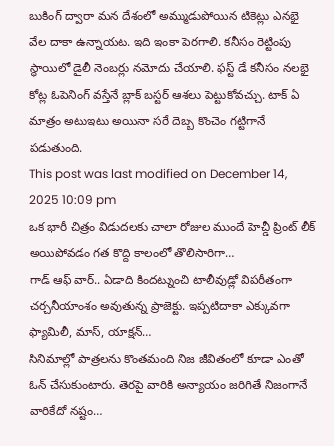బుకింగ్ ద్వారా మన దేశంలో అమ్ముడుపోయిన టికెట్లు ఎనభై వేల దాకా ఉన్నాయట. ఇది ఇంకా పెరగాలి. కనీసం రెట్టింపు స్థాయిలో డైలీ నెంబర్లు నమోదు చేయాలి. ఫస్ట్ డే కనీసం నలభై కోట్ల ఓపెనింగ్ వస్తేనే బ్లాక్ బస్టర్ ఆశలు పెట్టుకోవచ్చు. టాక్ ఏ మాత్రం అటుఇటు అయినా సరే దెబ్బ కొంచెం గట్టిగానే పడుతుంది.
This post was last modified on December 14, 2025 10:09 pm
ఒక భారీ చిత్రం విడుదలకు చాలా రోజుల ముందే హెచ్డీ ప్రింట్ లీక్ అయిపోవడం గత కొద్ది కాలంలో తొలిసారిగా…
గాడ్ ఆఫ్ వార్.. ఏడాది కిందట్నుంచి టాలీవుడ్లో విపరీతంగా చర్చనీయాంశం అవుతున్న ప్రాజెక్టు. ఇప్పటిదాకా ఎక్కువగా ఫ్యామిలీ, మాస్, యాక్షన్…
సినిమాల్లో పాత్రలను కొంతమంది నిజ జీవితంలో కూడా ఎంతో ఓన్ చేసుకుంటారు. తెరపై వారికి అన్యాయం జరిగితే నిజంగానే వారికేదో నష్టం…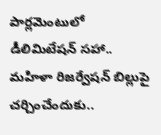పార్లమెంటులో డీలిమిటేషన్ సహా.. మహిళా రిజర్వేషన్ బిల్లుపై చర్చించేందుకు..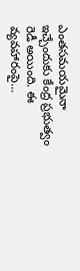ఎంతసమయమైనా ఇచ్చేందుకు కేంద్ర ప్రభుత్వం రెడీ అయింది. ఈ వ్యవహారంపై…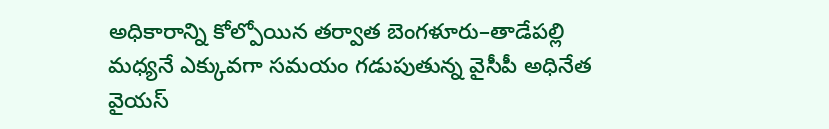అధికారాన్ని కోల్పోయిన తర్వాత బెంగళూరు–తాడేపల్లి మధ్యనే ఎక్కువగా సమయం గడుపుతున్న వైసీపీ అధినేత వైయస్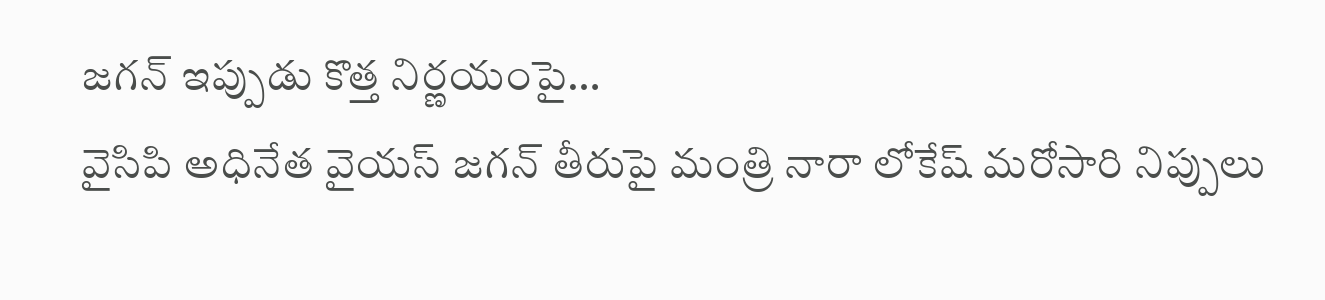జగన్ ఇప్పుడు కొత్త నిర్ణయంపై…
వైసిపి అధినేత వైయస్ జగన్ తీరుపై మంత్రి నారా లోకేష్ మరోసారి నిప్పులు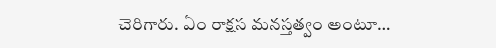చెరిగారు. ఏం రాక్షస మనస్తత్వం అంటూ…